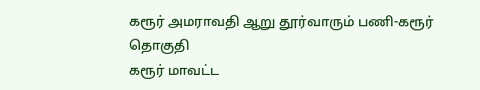கரூர் அமராவதி ஆறு தூர்வாரும் பணி-கரூர் தொகுதி
கரூர் மாவட்ட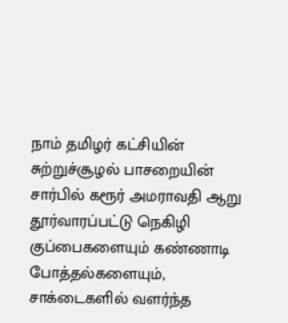நாம் தமிழர் கட்சியின் சுற்றுச்சூழல் பாசறையின் சார்பில் கரூர் அமராவதி ஆறு தூர்வாரப்பட்டு நெகிழி குப்பைகளையும் கண்ணாடி போத்தல்களையும், சாக்டைகளில் வளர்ந்த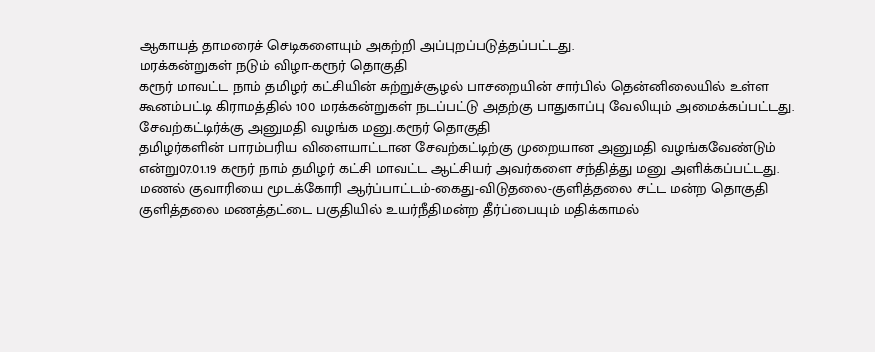ஆகாயத் தாமரைச் செடிகளையும் அகற்றி அப்புறப்படுத்தப்பட்டது.
மரக்கன்றுகள் நடும் விழா-கரூர் தொகுதி
கரூர் மாவட்ட நாம் தமிழர் கட்சியின் சுற்றுச்சூழல் பாசறையின் சார்பில் தென்னிலையில் உள்ள கூனம்பட்டி கிராமத்தில் 100 மரக்கன்றுகள் நடப்பட்டு அதற்கு பாதுகாப்பு வேலியும் அமைக்கப்பட்டது.
சேவற்கட்டிர்க்கு அனுமதி வழங்க மனு.கரூர் தொகுதி
தமிழர்களின் பாரம்பரிய விளையாட்டான சேவற்கட்டிற்கு முறையான அனுமதி வழங்கவேண்டும் என்று07.01.19 கரூர் நாம் தமிழர் கட்சி மாவட்ட ஆட்சியர் அவர்களை சந்தித்து மனு அளிக்கப்பட்டது.
மணல் குவாரியை மூடக்கோரி ஆர்ப்பாட்டம்-கைது-விடுதலை-குளித்தலை சட்ட மன்ற தொகுதி
குளித்தலை மணத்தட்டை பகுதியில் உயர்நீதிமன்ற தீர்ப்பையும் மதிக்காமல்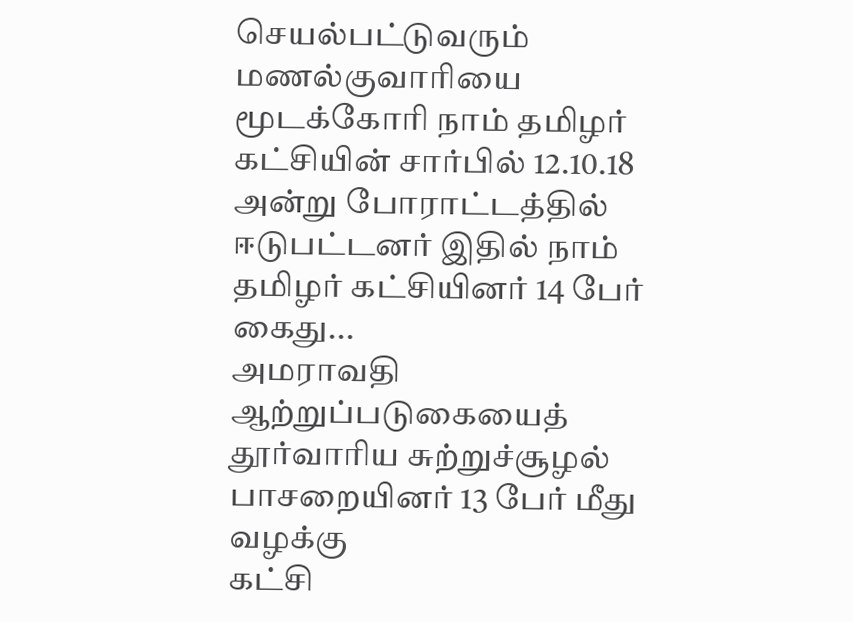செயல்பட்டுவரும் மணல்குவாரியை மூடக்கோரி நாம் தமிழர் கட்சியின் சார்பில் 12.10.18 அன்று போராட்டத்தில் ஈடுபட்டனர் இதில் நாம் தமிழர் கட்சியினர் 14 பேர் கைது...
அமராவதி ஆற்றுப்படுகையைத் தூர்வாரிய சுற்றுச்சூழல் பாசறையினர் 13 பேர் மீது வழக்கு
கட்சி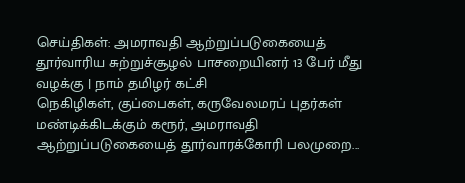செய்திகள்: அமராவதி ஆற்றுப்படுகையைத் தூர்வாரிய சுற்றுச்சூழல் பாசறையினர் 13 பேர் மீது வழக்கு | நாம் தமிழர் கட்சி
நெகிழிகள், குப்பைகள், கருவேலமரப் புதர்கள் மண்டிக்கிடக்கும் கரூர், அமராவதி ஆற்றுப்படுகையைத் தூர்வாரக்கோரி பலமுறை...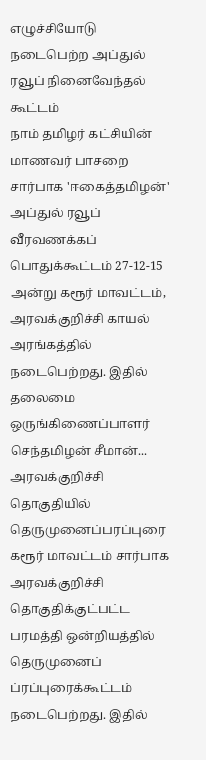எழுச்சியோடு நடைபெற்ற அப்துல் ரவூப் நினைவேந்தல் கூட்டம்
நாம் தமிழர் கட்சியின் மாணவர் பாசறை சார்பாக 'ஈகைத்தமிழன்' அப்துல் ரவூப் வீரவணக்கப் பொதுக்கூட்டம் 27-12-15 அன்று கரூர் மாவட்டம், அரவக்குறிச்சி காயல் அரங்கத்தில் நடைபெற்றது. இதில் தலைமை ஒருங்கிணைப்பாளர் செந்தமிழன் சீமான்...
அரவக்குறிச்சி தொகுதியில் தெருமுனைப்பரப்புரை
கரூர் மாவட்டம் சார்பாக அரவக்குறிச்சி தொகுதிக்குட்பட்ட பரமத்தி ஒன்றியத்தில் தெருமுனைப் ப்ரப்புரைக்கூட்டம் நடைபெற்றது. இதில்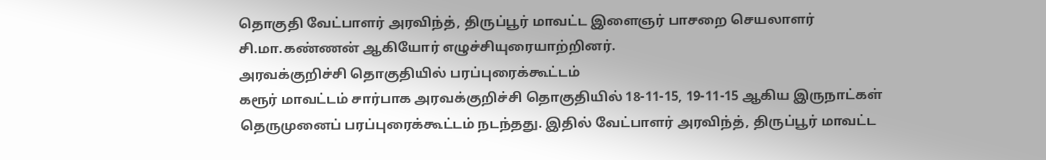தொகுதி வேட்பாளர் அரவிந்த், திருப்பூர் மாவட்ட இளைஞர் பாசறை செயலாளர் சி.மா.கண்ணன் ஆகியோர் எழுச்சியுரையாற்றினர்.
அரவக்குறிச்சி தொகுதியில் பரப்புரைக்கூட்டம்
கரூர் மாவட்டம் சார்பாக அரவக்குறிச்சி தொகுதியில் 18-11-15, 19-11-15 ஆகிய இருநாட்கள் தெருமுனைப் பரப்புரைக்கூட்டம் நடந்தது. இதில் வேட்பாளர் அரவிந்த், திருப்பூர் மாவட்ட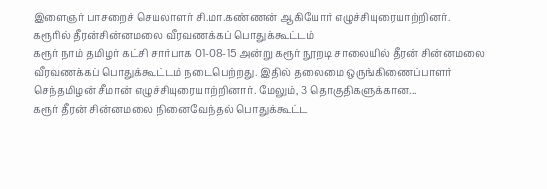இளைஞர் பாசறைச் செயலாளர் சி.மா.கண்ணன் ஆகியோர் எழுச்சியுரையாற்றினர்.
கரூரில் தீரன்சின்னமலை வீரவணக்கப் பொதுக்கூட்டம்
கரூர் நாம் தமிழர் கட்சி சார்பாக 01-08-15 அன்று கரூர் நூறடி சாலையில் தீரன் சின்னமலை வீரவணக்கப் பொதுக்கூட்டம் நடைபெற்றது. இதில் தலைமை ஒருங்கிணைப்பாளர் செந்தமிழன் சீமான் எழுச்சியுரையாற்றினார். மேலும், 3 தொகுதிகளுக்கான...
கரூர் தீரன் சின்னமலை நினைவேந்தல் பொதுக்கூட்ட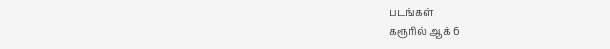படங்கள்
கரூரில் ஆக் 6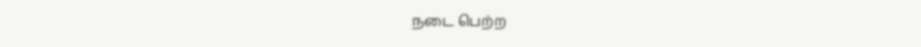நடை பெற்ற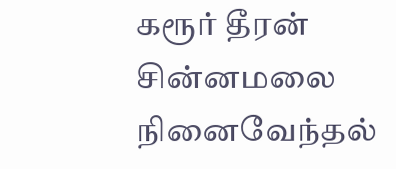கரூர் தீரன் சின்னமலை நினைவேந்தல்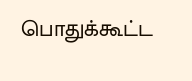பொதுக்கூட்ட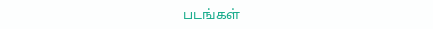படங்கள்